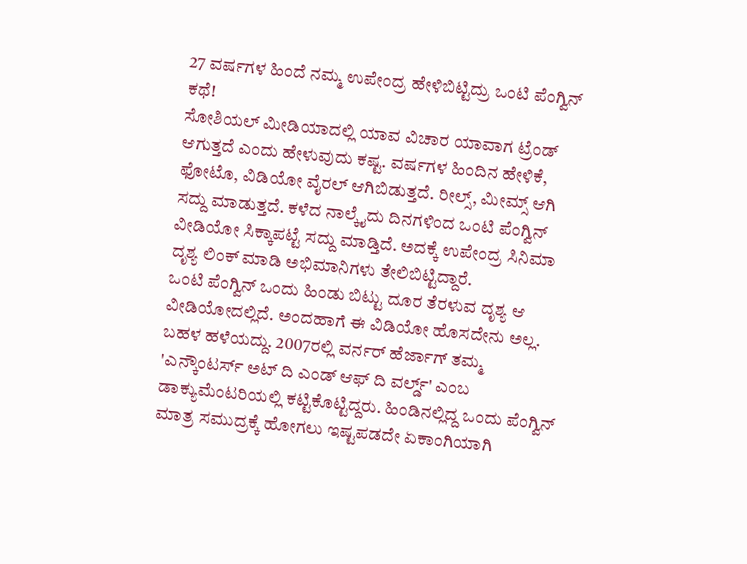27 ವರ್ಷಗಳ ಹಿಂದೆ ನಮ್ಮ ಉಪೇಂದ್ರ ಹೇಳಿಬಿಟ್ಟಿದ್ರು ಒಂಟಿ ಪೆಂಗ್ವಿನ್ ಕಥೆ!
ಸೋಶಿಯಲ್ ಮೀಡಿಯಾದಲ್ಲಿ ಯಾವ ವಿಚಾರ ಯಾವಾಗ ಟ್ರೆಂಡ್ ಆಗುತ್ತದೆ ಎಂದು ಹೇಳುವುದು ಕಷ್ಟ. ವರ್ಷಗಳ ಹಿಂದಿನ ಹೇಳಿಕೆ, ಫೋಟೊ, ವಿಡಿಯೋ ವೈರಲ್ ಆಗಿಬಿಡುತ್ತದೆ. ರೀಲ್ಸ್, ಮೀಮ್ಸ್ ಆಗಿ ಸದ್ದು ಮಾಡುತ್ತದೆ. ಕಳೆದ ನಾಲ್ಕೈದು ದಿನಗಳಿಂದ ಒಂಟಿ ಪೆಂಗ್ವಿನ್ ವೀಡಿಯೋ ಸಿಕ್ಕಾಪಟ್ಟೆ ಸದ್ದು ಮಾಡ್ತಿದೆ. ಅದಕ್ಕೆ ಉಪೇಂದ್ರ ಸಿನಿಮಾ ದೃಶ್ಯ ಲಿಂಕ್ ಮಾಡಿ ಅಭಿಮಾನಿಗಳು ತೇಲಿಬಿಟ್ಟಿದ್ದಾರೆ.
ಒಂಟಿ ಪೆಂಗ್ವಿನ್ ಒಂದು ಹಿಂಡು ಬಿಟ್ಟು ದೂರ ತೆರಳುವ ದೃಶ್ಯ ಆ ವೀಡಿಯೋದಲ್ಲಿದೆ. ಅಂದಹಾಗೆ ಈ ವಿಡಿಯೋ ಹೊಸದೇನು ಅಲ್ಲ. ಬಹಳ ಹಳೆಯದ್ದು. 2007ರಲ್ಲಿ ವರ್ನರ್ ಹೆರ್ಜಾಗ್ ತಮ್ಮ 'ಎನ್ಕೌಂಟರ್ಸ್ ಅಟ್ ದಿ ಎಂಡ್ ಆಫ್ ದಿ ವರ್ಲ್ಡ್' ಎಂಬ ಡಾಕ್ಯುಮೆಂಟರಿಯಲ್ಲಿ ಕಟ್ಟಿಕೊಟ್ಟಿದ್ದರು. ಹಿಂಡಿನಲ್ಲಿದ್ದ ಒಂದು ಪೆಂಗ್ವಿನ್ ಮಾತ್ರ ಸಮುದ್ರಕ್ಕೆ ಹೋಗಲು ಇಷ್ಟಪಡದೇ ಏಕಾಂಗಿಯಾಗಿ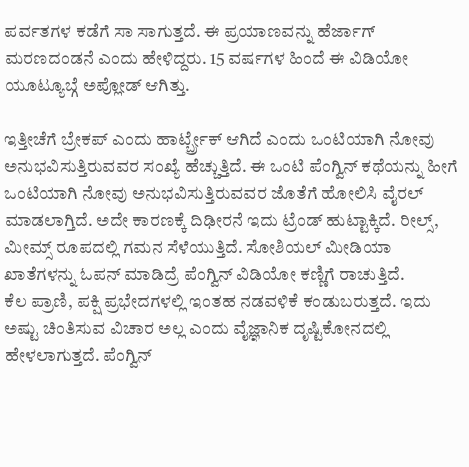ಪರ್ವತಗಳ ಕಡೆಗೆ ಸಾ ಸಾಗುತ್ತದೆ. ಈ ಪ್ರಯಾಣವನ್ನು ಹೆರ್ಜಾಗ್ ಮರಣದಂಡನೆ ಎಂದು ಹೇಳಿದ್ದರು. 15 ವರ್ಷಗಳ ಹಿಂದೆ ಈ ವಿಡಿಯೋ ಯೂಟ್ಯೂಬ್ಗೆ ಅಪ್ಲೋಡ್ ಆಗಿತ್ತು.

ಇತ್ತೀಚೆಗೆ ಬ್ರೇಕಪ್ ಎಂದು ಹಾರ್ಟ್ಬ್ರೇಕ್ ಆಗಿದೆ ಎಂದು ಒಂಟಿಯಾಗಿ ನೋವು ಅನುಭವಿಸುತ್ತಿರುವವರ ಸಂಖ್ಯೆ ಹೆಚ್ಚುತ್ತಿದೆ. ಈ ಒಂಟಿ ಪೆಂಗ್ವಿನ್ ಕಥೆಯನ್ನು ಹೀಗೆ ಒಂಟಿಯಾಗಿ ನೋವು ಅನುಭವಿಸುತ್ತಿರುವವರ ಜೊತೆಗೆ ಹೋಲಿಸಿ ವೈರಲ್ ಮಾಡಲಾಗ್ತಿದೆ. ಅದೇ ಕಾರಣಕ್ಕೆ ದಿಢೀರನೆ ಇದು ಟ್ರೆಂಡ್ ಹುಟ್ಟಾಕ್ಕಿದೆ. ರೀಲ್ಸ್, ಮೀಮ್ಸ್ ರೂಪದಲ್ಲಿ ಗಮನ ಸೆಳೆಯುತ್ತಿದೆ. ಸೋಶಿಯಲ್ ಮೀಡಿಯಾ ಖಾತೆಗಳನ್ನು ಓಪನ್ ಮಾಡಿದ್ರೆ ಪೆಂಗ್ವಿನ್ ವಿಡಿಯೋ ಕಣ್ಣಿಗೆ ರಾಚುತ್ತಿದೆ.
ಕೆಲ ಪ್ರಾಣಿ, ಪಕ್ಷಿ ಪ್ರಭೇದಗಳಲ್ಲಿ ಇಂತಹ ನಡವಳಿಕೆ ಕಂಡುಬರುತ್ತದೆ. ಇದು ಅಷ್ಟು ಚಿಂತಿಸುವ ವಿಚಾರ ಅಲ್ಲ ಎಂದು ವೈಜ್ಞಾನಿಕ ದೃಷ್ಟಿಕೋನದಲ್ಲಿ ಹೇಳಲಾಗುತ್ತದೆ. ಪೆಂಗ್ವಿನ್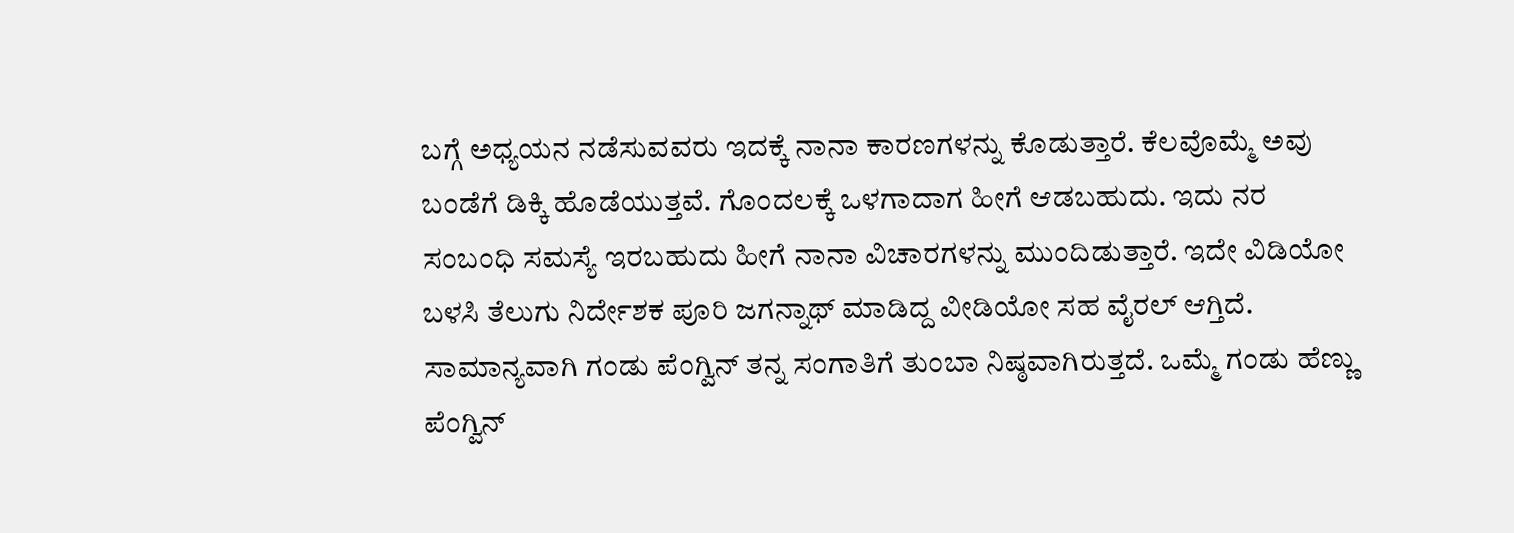ಬಗ್ಗೆ ಅಧ್ಯಯನ ನಡೆಸುವವರು ಇದಕ್ಕೆ ನಾನಾ ಕಾರಣಗಳನ್ನು ಕೊಡುತ್ತಾರೆ. ಕೆಲವೊಮ್ಮೆ ಅವು ಬಂಡೆಗೆ ಡಿಕ್ಕಿ ಹೊಡೆಯುತ್ತವೆ. ಗೊಂದಲಕ್ಕೆ ಒಳಗಾದಾಗ ಹೀಗೆ ಆಡಬಹುದು. ಇದು ನರ ಸಂಬಂಧಿ ಸಮಸ್ಯೆ ಇರಬಹುದು ಹೀಗೆ ನಾನಾ ವಿಚಾರಗಳನ್ನು ಮುಂದಿಡುತ್ತಾರೆ. ಇದೇ ವಿಡಿಯೋ ಬಳಸಿ ತೆಲುಗು ನಿರ್ದೇಶಕ ಪೂರಿ ಜಗನ್ನಾಥ್ ಮಾಡಿದ್ದ ವೀಡಿಯೋ ಸಹ ವೈರಲ್ ಆಗ್ತಿದೆ.
ಸಾಮಾನ್ಯವಾಗಿ ಗಂಡು ಪೆಂಗ್ವಿನ್ ತನ್ನ ಸಂಗಾತಿಗೆ ತುಂಬಾ ನಿಷ್ಠವಾಗಿರುತ್ತದೆ. ಒಮ್ಮೆ ಗಂಡು ಹೆಣ್ಣು ಪೆಂಗ್ವಿನ್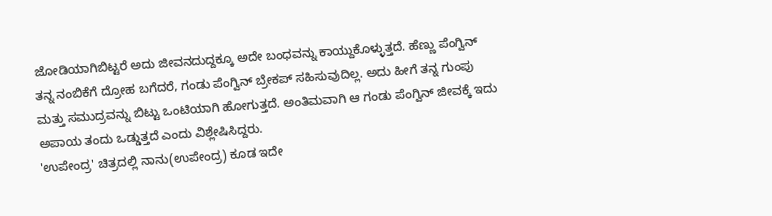ಜೋಡಿಯಾಗಿಬಿಟ್ಟರೆ ಅದು ಜೀವನದುದ್ದಕ್ಕೂ ಅದೇ ಬಂಧವನ್ನು ಕಾಯ್ದುಕೊಳ್ಳುತ್ತದೆ. ಹೆಣ್ಣು ಪೆಂಗ್ವಿನ್ ತನ್ನ ನಂಬಿಕೆಗೆ ದ್ರೋಹ ಬಗೆದರೆ, ಗಂಡು ಪೆಂಗ್ವಿನ್ ಬ್ರೇಕಪ್ ಸಹಿಸುವುದಿಲ್ಲ. ಅದು ಹೀಗೆ ತನ್ನ ಗುಂಪು ಮತ್ತು ಸಮುದ್ರವನ್ನು ಬಿಟ್ಟು ಒಂಟಿಯಾಗಿ ಹೋಗುತ್ತದೆ. ಅಂತಿಮವಾಗಿ ಆ ಗಂಡು ಪೆಂಗ್ವಿನ್ ಜೀವಕ್ಕೆ ಇದು ಅಪಾಯ ತಂದು ಒಡ್ಡುತ್ತದೆ ಎಂದು ವಿಶ್ಲೇಷಿಸಿದ್ದರು.
'ಉಪೇಂದ್ರ' ಚಿತ್ರದಲ್ಲಿ ನಾನು(ಉಪೇಂದ್ರ) ಕೂಡ ಇದೇ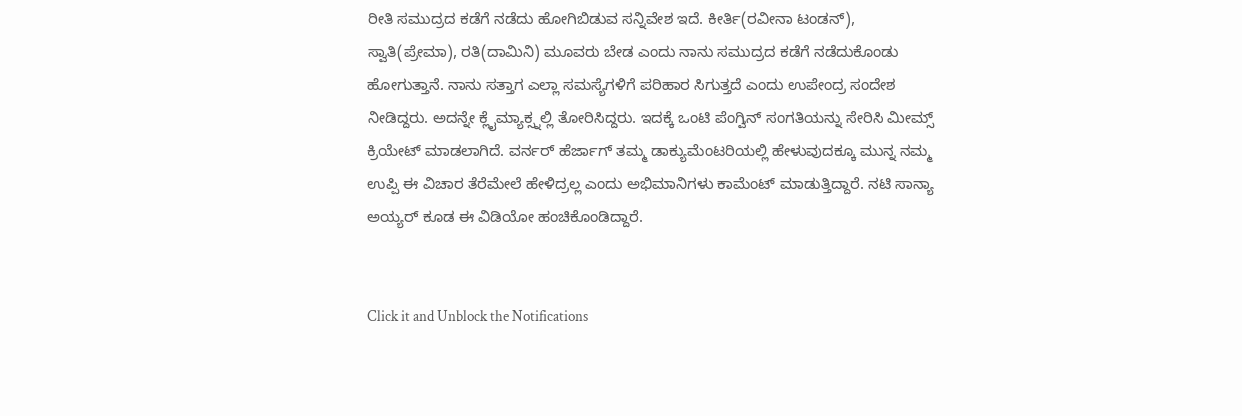ರೀತಿ ಸಮುದ್ರದ ಕಡೆಗೆ ನಡೆದು ಹೋಗಿಬಿಡುವ ಸನ್ನಿವೇಶ ಇದೆ. ಕೀರ್ತಿ(ರವೀನಾ ಟಂಡನ್), ಸ್ವಾತಿ(ಪ್ರೇಮಾ), ರತಿ(ದಾಮಿನಿ) ಮೂವರು ಬೇಡ ಎಂದು ನಾನು ಸಮುದ್ರದ ಕಡೆಗೆ ನಡೆದುಕೊಂಡು ಹೋಗುತ್ತಾನೆ. ನಾನು ಸತ್ತಾಗ ಎಲ್ಲಾ ಸಮಸ್ಯೆಗಳಿಗೆ ಪರಿಹಾರ ಸಿಗುತ್ತದೆ ಎಂದು ಉಪೇಂದ್ರ ಸಂದೇಶ ನೀಡಿದ್ದರು. ಅದನ್ನೇ ಕ್ಲೈಮ್ಯಾಕ್ಸ್ನಲ್ಲಿ ತೋರಿಸಿದ್ದರು. ಇದಕ್ಕೆ ಒಂಟಿ ಪೆಂಗ್ವಿನ್ ಸಂಗತಿಯನ್ನು ಸೇರಿಸಿ ಮೀಮ್ಸ್ ಕ್ರಿಯೇಟ್ ಮಾಡಲಾಗಿದೆ. ವರ್ನರ್ ಹೆರ್ಜಾಗ್ ತಮ್ಮ ಡಾಕ್ಯುಮೆಂಟರಿಯಲ್ಲಿ ಹೇಳುವುದಕ್ಕೂ ಮುನ್ನ ನಮ್ಮ ಉಪ್ಪಿ ಈ ವಿಚಾರ ತೆರೆಮೇಲೆ ಹೇಳಿದ್ರಲ್ಲ ಎಂದು ಅಭಿಮಾನಿಗಳು ಕಾಮೆಂಟ್ ಮಾಡುತ್ತಿದ್ದಾರೆ. ನಟಿ ಸಾನ್ಯಾ ಅಯ್ಯರ್ ಕೂಡ ಈ ವಿಡಿಯೋ ಹಂಚಿಕೊಂಡಿದ್ದಾರೆ.


Click it and Unblock the Notifications